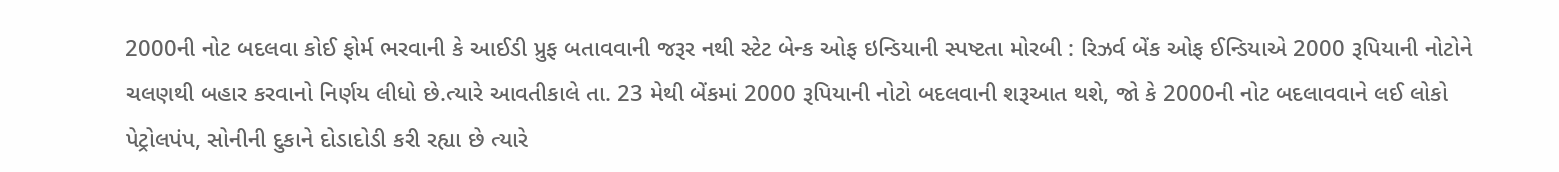2000ની નોટ બદલવા કોઈ ફોર્મ ભરવાની કે આઈડી પ્રુફ બતાવવાની જરૂર નથી સ્ટેટ બેન્ક ઓફ ઇન્ડિયાની સ્પષ્ટતા મોરબી : રિઝર્વ બેંક ઓફ ઈન્ડિયાએ 2000 રૂપિયાની નોટોને ચલણથી બહાર કરવાનો નિર્ણય લીધો છે.ત્યારે આવતીકાલે તા. 23 મેથી બેંકમાં 2000 રૂપિયાની નોટો બદલવાની શરૂઆત થશે, જો કે 2000ની નોટ બદલાવવાને લઈ લોકો પેટ્રોલપંપ, સોનીની દુકાને દોડાદોડી કરી રહ્યા છે ત્યારે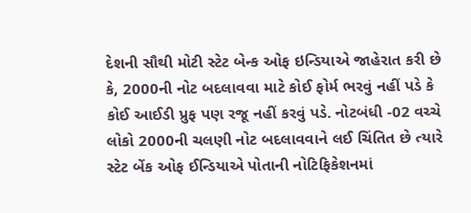દેશની સૌથી મોટી સ્ટેટ બેન્ક ઓફ ઇન્ડિયાએ જાહેરાત કરી છે કે, 2000ની નોટ બદલાવવા માટે કોઈ ફોર્મ ભરવું નહીં પડે કે કોઈ આઈડી પ્રુફ પણ રજૂ નહીં કરવું પડે. નોટબંધી -02 વચ્ચે લોકો 2000ની ચલણી નોટ બદલાવવાને લઈ ચિંતિત છે ત્યારે સ્ટેટ બેંક ઓફ ઈન્ડિયાએ પોતાની નોટિફિકેશનમાં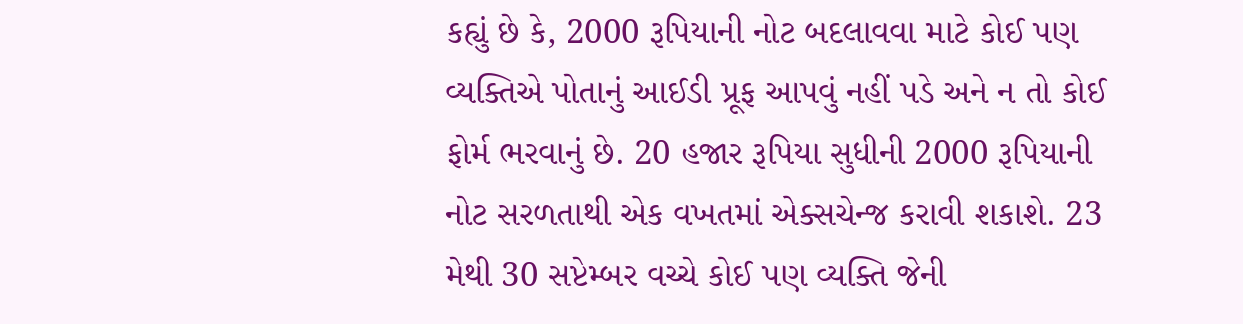કહ્યું છે કે, 2000 રૂપિયાની નોટ બદલાવવા માટે કોઈ પણ વ્યક્તિએ પોતાનું આઈડી પ્રૂફ આપવું નહીં પડે અને ન તો કોઈ ફોર્મ ભરવાનું છે. 20 હજાર રૂપિયા સુધીની 2000 રૂપિયાની નોટ સરળતાથી એક વખતમાં એક્સચેન્જ કરાવી શકાશે. 23 મેથી 30 સપ્ટેમ્બર વચ્ચે કોઈ પણ વ્યક્તિ જેની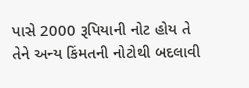પાસે 2000 રૂપિયાની નોટ હોય તે તેને અન્ય કિંમતની નોટોથી બદલાવી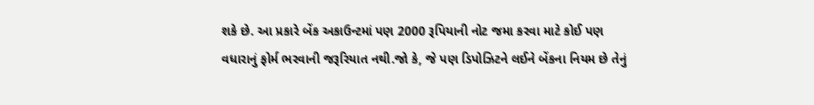શકે છે. આ પ્રકારે બેંક અકાઉન્ટમાં પણ 2000 રૂપિયાની નોટ જમા કરવા માટે કોઈ પણ વધારાનું ફોર્મ ભરવાની જરૂરિયાત નથી.જો કે, જે પણ ડિપોઝિટને લઈને બેંકના નિયમ છે તેનું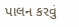પાલન કરવું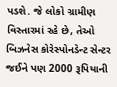પડશે. જે લોકો ગ્રામીણ વિસ્તારમાં રહે છે, તેઓ બિઝનેસ કોરેસ્પોનડેન્ટ સેન્ટર જઈને પણ 2000 રૂપિયાની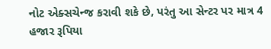નોટ એક્સચેન્જ કરાવી શકે છે, પરંતુ આ સેન્ટર પર માત્ર 4 હજાર રૂપિયા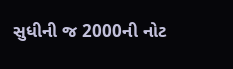સુધીની જ 2000ની નોટ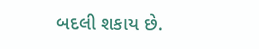બદલી શકાય છે.